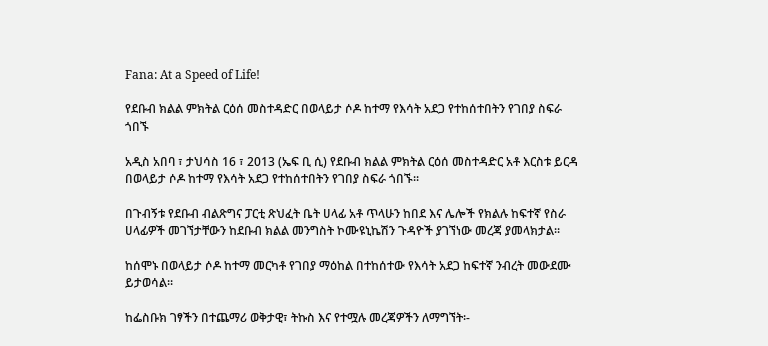Fana: At a Speed of Life!

የደቡብ ክልል ምክትል ርዕሰ መስተዳድር በወላይታ ሶዶ ከተማ የእሳት አደጋ የተከሰተበትን የገበያ ስፍራ ጎበኙ

አዲስ አበባ ፣ ታህሳስ 16 ፣ 2013 (ኤፍ ቢ ሲ) የደቡብ ክልል ምክትል ርዕሰ መስተዳድር አቶ እርስቱ ይርዳ በወላይታ ሶዶ ከተማ የእሳት አደጋ የተከሰተበትን የገበያ ስፍራ ጎበኙ፡፡

በጉብኝቱ የደቡብ ብልጽግና ፓርቲ ጽህፈት ቤት ሀላፊ አቶ ጥላሁን ከበደ እና ሌሎች የክልሉ ከፍተኛ የስራ ሀላፊዎች መገኘታቸውን ከደቡብ ክልል መንግስት ኮሙዩኒኬሽን ጉዳዮች ያገኘነው መረጃ ያመላክታል፡፡

ከሰሞኑ በወላይታ ሶዶ ከተማ መርካቶ የገበያ ማዕከል በተከሰተው የእሳት አደጋ ከፍተኛ ንብረት መውደሙ ይታወሳል፡፡

ከፌስቡክ ገፃችን በተጨማሪ ወቅታዊ፣ ትኩስ እና የተሟሉ መረጃዎችን ለማግኘት፡-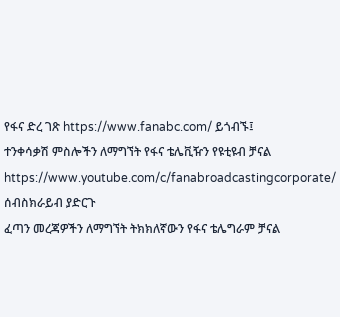የፋና ድረ ገጽ https://www.fanabc.com/ ይጎብኙ፤
ተንቀሳቃሽ ምስሎችን ለማግኘት የፋና ቴሌቪዥን የዩቲዩብ ቻናል https://www.youtube.com/c/fanabroadcastingcorporate/ ሰብስክራይብ ያድርጉ
ፈጣን መረጃዎችን ለማግኘት ትክክለኛውን የፋና ቴሌግራም ቻናል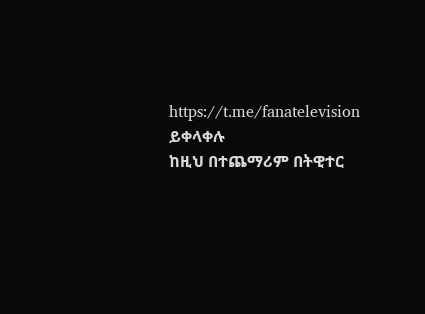https://t.me/fanatelevision ይቀላቀሉ
ከዚህ በተጨማሪም በትዊተር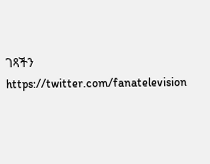ገጻችን https://twitter.com/fanatelevision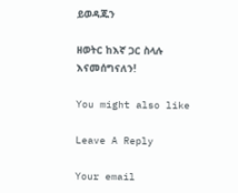ይወዳጁን

ዘወትር ከእኛ ጋር ስላሉ እናመሰግናለን!

You might also like

Leave A Reply

Your email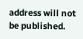address will not be published.